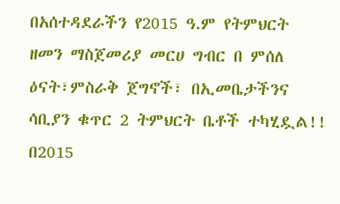በአሰተዳደራችን የ2015 ዓ.ም የትምህርት ዘመን ማስጀመሪያ መርሀ ግብር በ ምሰለ ዕናት፣ምስራቅ ጀግኖች፣ በኢመቤታችንና ሳቢያን ቁጥር 2 ትምህርት ቤቶች ተካሂዷል!!
በ2015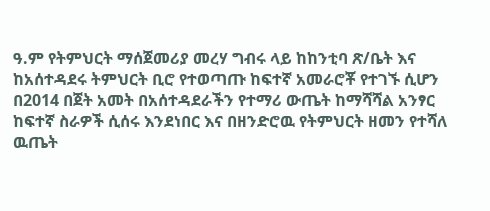ዓ.ም የትምህርት ማሰጀመሪያ መረሃ ግብሩ ላይ ከከንቲባ ጽ/ቤት እና ከአሰተዳደሩ ትምህርት ቢሮ የተወጣጡ ከፍተኛ አመራሮቾ የተገኙ ሲሆን
በ2014 በጀት አመት በአሰተዳደራችን የተማሪ ውጤት ከማሻሻል አንፃር ከፍተኛ ስራዎች ሲሰሩ እንደነበር እና በዘንድሮዉ የትምህርት ዘመን የተሻለ ዉጤት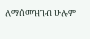ለማሰመዝገብ ሁሉም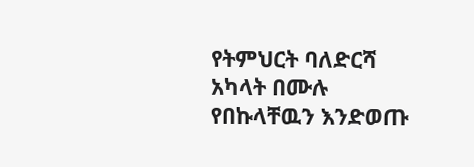የትምህርት ባለድርሻ አካላት በሙሉ የበኩላቸዉን እንድወጡ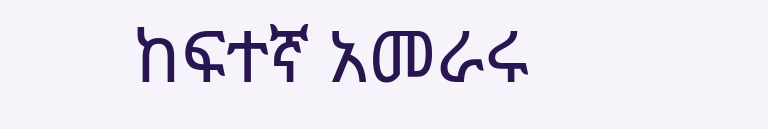ከፍተኛ አመራሩ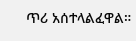ጥሪ አሰተላልፈዋል።